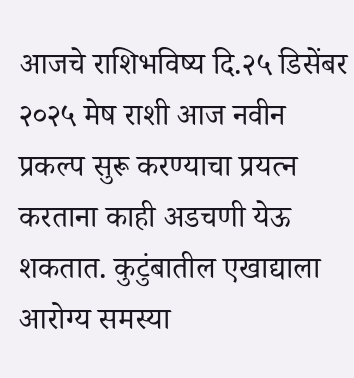आजचे राशिभविष्य दि.२५ डिसेंबर २०२५ मेष राशी आज नवीन प्रकल्प सुरू करण्याचा प्रयत्न करताना काही अडचणी येऊ शकतात. कुटुंबातील एखाद्याला आरोग्य समस्या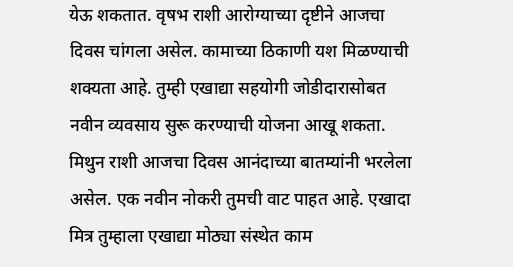येऊ शकतात. वृषभ राशी आरोग्याच्या दृष्टीने आजचा दिवस चांगला असेल. कामाच्या ठिकाणी यश मिळण्याची शक्यता आहे. तुम्ही एखाद्या सहयोगी जोडीदारासोबत नवीन व्यवसाय सुरू करण्याची योजना आखू शकता. मिथुन राशी आजचा दिवस आनंदाच्या बातम्यांनी भरलेला असेल. एक नवीन नोकरी तुमची वाट पाहत आहे. एखादा मित्र तुम्हाला एखाद्या मोठ्या संस्थेत काम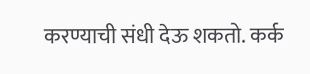करण्याची संधी देऊ शकतो. कर्क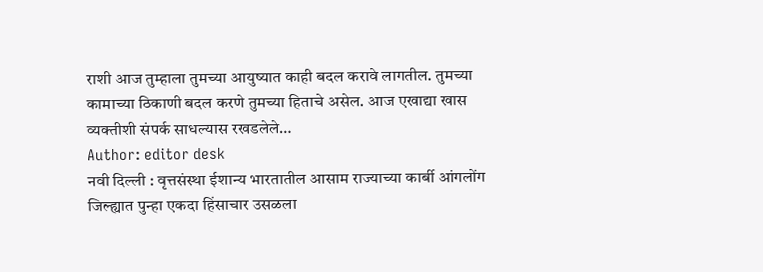राशी आज तुम्हाला तुमच्या आयुष्यात काही बदल करावे लागतील. तुमच्या कामाच्या ठिकाणी बदल करणे तुमच्या हिताचे असेल. आज एखाद्या खास व्यक्तीशी संपर्क साधल्यास रखडलेले…
Author: editor desk
नवी दिल्ली : वृत्तसंस्था ईशान्य भारतातील आसाम राज्याच्या कार्बी आंगलोंग जिल्ह्यात पुन्हा एकदा हिंसाचार उसळला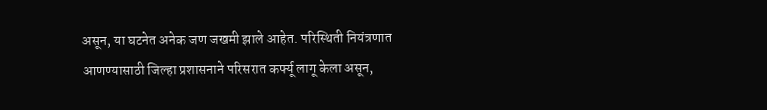असून, या घटनेत अनेक जण जखमी झाले आहेत. परिस्थिती नियंत्रणात आणण्यासाठी जिल्हा प्रशासनाने परिसरात कर्फ्यू लागू केला असून,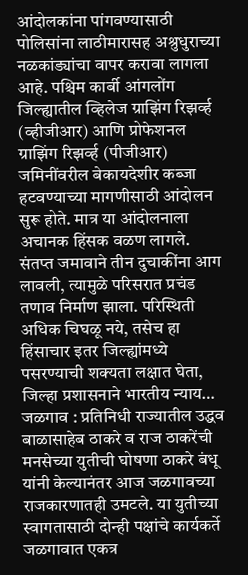आंदोलकांना पांगवण्यासाठी पोलिसांना लाठीमारासह अश्रुधुराच्या नळकांड्यांचा वापर करावा लागला आहे. पश्चिम कार्बी आंगलोंग जिल्ह्यातील व्हिलेज ग्राझिंग रिझर्व्ह (व्हीजीआर) आणि प्रोफेशनल ग्राझिंग रिझर्व्ह (पीजीआर) जमिनींवरील बेकायदेशीर कब्जा हटवण्याच्या मागणीसाठी आंदोलन सुरू होते. मात्र या आंदोलनाला अचानक हिंसक वळण लागले. संतप्त जमावाने तीन दुचाकींना आग लावली, त्यामुळे परिसरात प्रचंड तणाव निर्माण झाला. परिस्थिती अधिक चिघळू नये, तसेच हा हिंसाचार इतर जिल्ह्यांमध्ये पसरण्याची शक्यता लक्षात घेता, जिल्हा प्रशासनाने भारतीय न्याय…
जळगाव : प्रतिनिधी राज्यातील उद्धव बाळासाहेब ठाकरे व राज ठाकरेंची मनसेच्या युतीची घोषणा ठाकरे बंधू यांनी केल्यानंतर आज जळगावच्या राजकारणातही उमटले. या युतीच्या स्वागतासाठी दोन्ही पक्षांचे कार्यकर्ते जळगावात एकत्र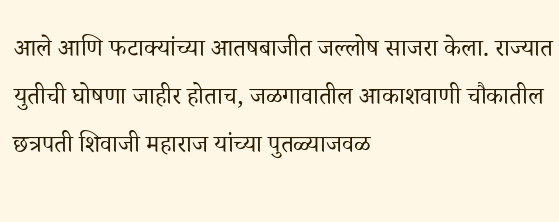आले आणि फटाक्यांच्या आतषबाजीत जल्लोष साजरा केला. राज्यात युतीची घोषणा जाहीर होताच, जळगावातील आकाशवाणी चौकातील छत्रपती शिवाजी महाराज यांच्या पुतळ्याजवळ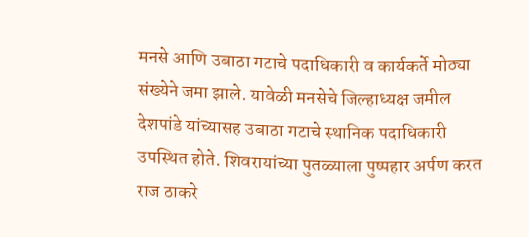मनसे आणि उबाठा गटाचे पदाधिकारी व कार्यकर्ते मोठ्या संख्येने जमा झाले. यावेळी मनसेचे जिल्हाध्यक्ष जमील देशपांडे यांच्यासह उबाठा गटाचे स्थानिक पदाधिकारी उपस्थित होते. शिवरायांच्या पुतळ्याला पुष्पहार अर्पण करत राज ठाकरे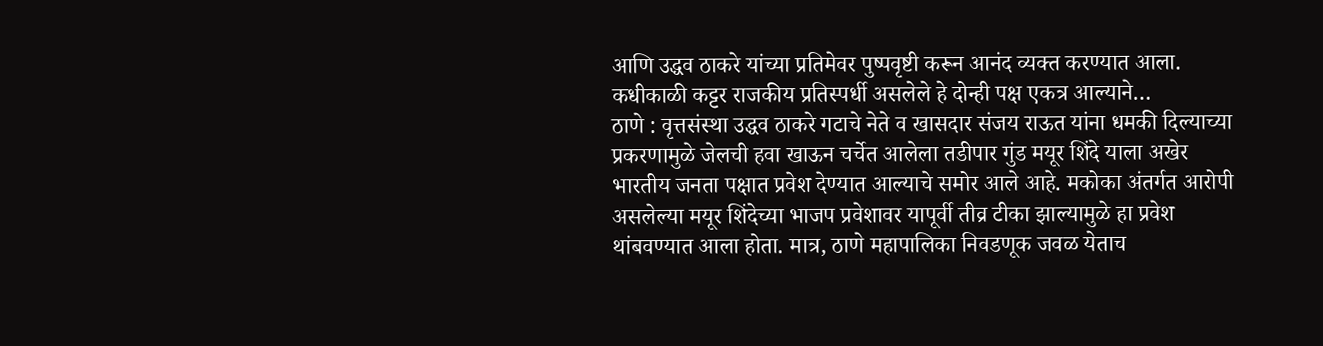आणि उद्धव ठाकरे यांच्या प्रतिमेवर पुष्पवृष्टी करून आनंद व्यक्त करण्यात आला. कधीकाळी कट्टर राजकीय प्रतिस्पर्धी असलेले हे दोन्ही पक्ष एकत्र आल्याने…
ठाणे : वृत्तसंस्था उद्धव ठाकरे गटाचे नेते व खासदार संजय राऊत यांना धमकी दिल्याच्या प्रकरणामुळे जेलची हवा खाऊन चर्चेत आलेला तडीपार गुंड मयूर शिंदे याला अखेर भारतीय जनता पक्षात प्रवेश देण्यात आल्याचे समोर आले आहे. मकोका अंतर्गत आरोपी असलेल्या मयूर शिंदेच्या भाजप प्रवेशावर यापूर्वी तीव्र टीका झाल्यामुळे हा प्रवेश थांबवण्यात आला होता. मात्र, ठाणे महापालिका निवडणूक जवळ येताच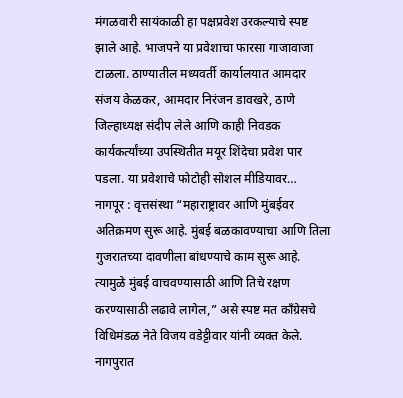मंगळवारी सायंकाळी हा पक्षप्रवेश उरकल्याचे स्पष्ट झाले आहे. भाजपने या प्रवेशाचा फारसा गाजावाजा टाळला. ठाण्यातील मध्यवर्ती कार्यालयात आमदार संजय केळकर, आमदार निरंजन डावखरे, ठाणे जिल्हाध्यक्ष संदीप लेले आणि काही निवडक कार्यकर्त्यांच्या उपस्थितीत मयूर शिंदेचा प्रवेश पार पडला. या प्रवेशाचे फोटोही सोशल मीडियावर…
नागपूर : वृत्तसंस्था “महाराष्ट्रावर आणि मुंबईवर अतिक्रमण सुरू आहे. मुंबई बळकावण्याचा आणि तिला गुजरातच्या दावणीला बांधण्याचे काम सुरू आहे. त्यामुळे मुंबई वाचवण्यासाठी आणि तिचे रक्षण करण्यासाठी लढावे लागेल,” असे स्पष्ट मत काँग्रेसचे विधिमंडळ नेते विजय वडेट्टीवार यांनी व्यक्त केले. नागपुरात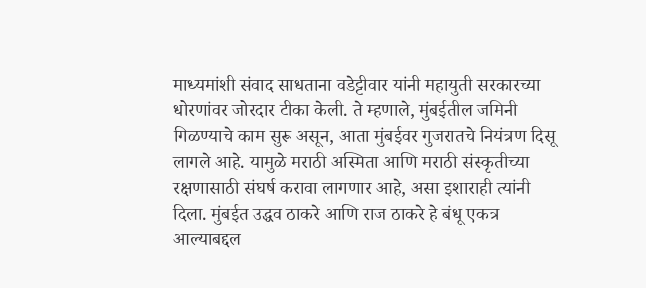माध्यमांशी संवाद साधताना वडेट्टीवार यांनी महायुती सरकारच्या धोरणांवर जोरदार टीका केली. ते म्हणाले, मुंबईतील जमिनी गिळण्याचे काम सुरू असून, आता मुंबईवर गुजरातचे नियंत्रण दिसू लागले आहे. यामुळे मराठी अस्मिता आणि मराठी संस्कृतीच्या रक्षणासाठी संघर्ष करावा लागणार आहे, असा इशाराही त्यांनी दिला. मुंबईत उद्धव ठाकरे आणि राज ठाकरे हे बंधू एकत्र आल्याबद्दल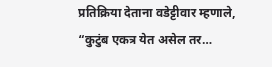प्रतिक्रिया देताना वडेट्टीवार म्हणाले, “कुटुंब एकत्र येत असेल तर…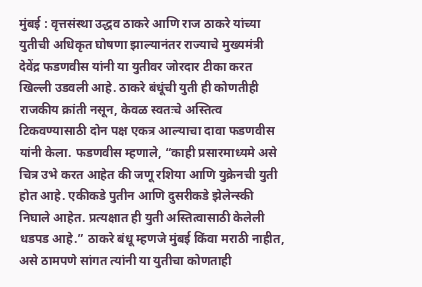मुंबई : वृत्तसंस्था उद्धव ठाकरे आणि राज ठाकरे यांच्या युतीची अधिकृत घोषणा झाल्यानंतर राज्याचे मुख्यमंत्री देवेंद्र फडणवीस यांनी या युतीवर जोरदार टीका करत खिल्ली उडवली आहे. ठाकरे बंधूंची युती ही कोणतीही राजकीय क्रांती नसून, केवळ स्वतःचे अस्तित्व टिकवण्यासाठी दोन पक्ष एकत्र आल्याचा दावा फडणवीस यांनी केला. फडणवीस म्हणाले, “काही प्रसारमाध्यमे असे चित्र उभे करत आहेत की जणू रशिया आणि युक्रेनची युती होत आहे. एकीकडे पुतीन आणि दुसरीकडे झेलेन्स्की निघाले आहेत. प्रत्यक्षात ही युती अस्तित्वासाठी केलेली धडपड आहे.” ठाकरे बंधू म्हणजे मुंबई किंवा मराठी नाहीत, असे ठामपणे सांगत त्यांनी या युतीचा कोणताही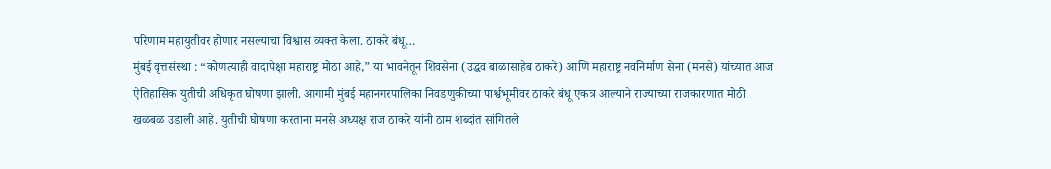परिणाम महायुतीवर होणार नसल्याचा विश्वास व्यक्त केला. ठाकरे बंधू…
मुंबई वृत्तसंस्था : “कोणत्याही वादापेक्षा महाराष्ट्र मोठा आहे,” या भावनेतून शिवसेना (उद्धव बाळासाहेब ठाकरे) आणि महाराष्ट्र नवनिर्माण सेना (मनसे) यांच्यात आज ऐतिहासिक युतीची अधिकृत घोषणा झाली. आगामी मुंबई महानगरपालिका निवडणुकीच्या पार्श्वभूमीवर ठाकरे बंधू एकत्र आल्याने राज्याच्या राजकारणात मोठी खळबळ उडाली आहे. युतीची घोषणा करताना मनसे अध्यक्ष राज ठाकरे यांनी ठाम शब्दांत सांगितले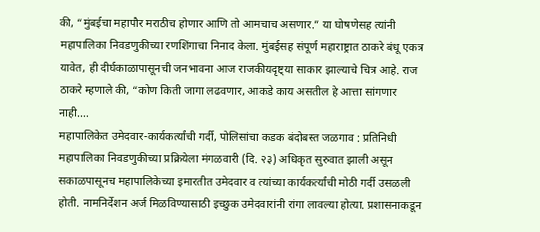की, “मुंबईचा महापौर मराठीच होणार आणि तो आमचाच असणार.” या घोषणेसह त्यांनी महापालिका निवडणुकीच्या रणशिंगाचा निनाद केला. मुंबईसह संपूर्ण महाराष्ट्रात ठाकरे बंधू एकत्र यावेत, ही दीर्घकाळापासूनची जनभावना आज राजकीयदृष्ट्या साकार झाल्याचे चित्र आहे. राज ठाकरे म्हणाले की, “कोण किती जागा लढवणार, आकडे काय असतील हे आत्ता सांगणार नाही.…
महापालिकेत उमेदवार-कार्यकर्त्यांची गर्दी, पोलिसांचा कडक बंदोबस्त जळगाव : प्रतिनिधी महापालिका निवडणुकीच्या प्रक्रियेला मंगळवारी (दि. २३) अधिकृत सुरुवात झाली असून सकाळपासूनच महापालिकेच्या इमारतीत उमेदवार व त्यांच्या कार्यकर्त्यांची मोठी गर्दी उसळली होती. नामनिर्देशन अर्ज मिळविण्यासाठी इच्छुक उमेदवारांनी रांगा लावल्या होत्या. प्रशासनाकडून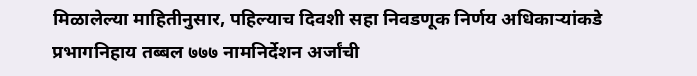मिळालेल्या माहितीनुसार, पहिल्याच दिवशी सहा निवडणूक निर्णय अधिकाऱ्यांकडे प्रभागनिहाय तब्बल ७७७ नामनिर्देशन अर्जांची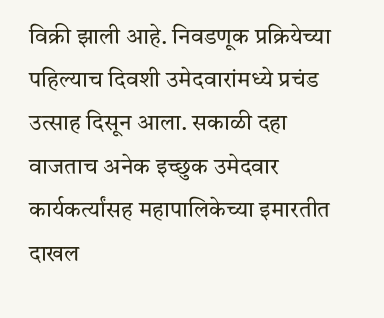विक्री झाली आहे. निवडणूक प्रक्रियेच्या पहिल्याच दिवशी उमेदवारांमध्ये प्रचंड उत्साह दिसून आला. सकाळी दहा वाजताच अनेक इच्छुक उमेदवार कार्यकर्त्यांसह महापालिकेच्या इमारतीत दाखल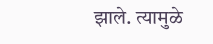झाले. त्यामुळे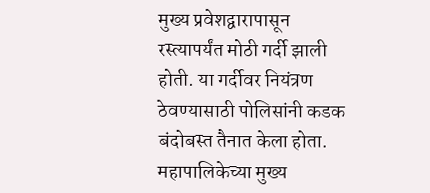मुख्य प्रवेशद्वारापासून रस्त्यापर्यंत मोठी गर्दी झाली होती. या गर्दीवर नियंत्रण ठेवण्यासाठी पोलिसांनी कडक बंदोबस्त तैनात केला होता. महापालिकेच्या मुख्य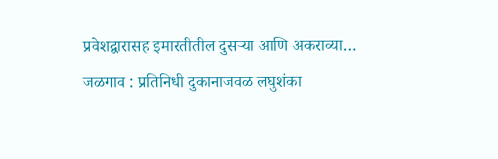प्रवेशद्वारासह इमारतीतील दुसऱ्या आणि अकराव्या…
जळगाव : प्रतिनिधी दुकानाजवळ लघुशंका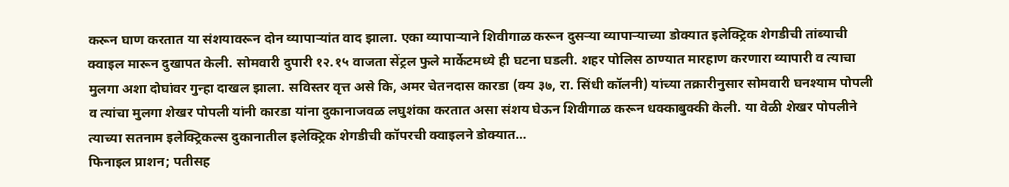करून घाण करतात या संशयावरून दोन व्यापाऱ्यांत वाद झाला. एका व्यापाऱ्याने शिवीगाळ करून दुसऱ्या व्यापाऱ्याच्या डोक्यात इलेक्ट्रिक शेगडीची तांब्याची क्वाइल मारून दुखापत केली. सोमवारी दुपारी १२.१५ वाजता सेंट्रल फुले मार्केटमध्ये ही घटना घडली. शहर पोलिस ठाण्यात मारहाण करणारा व्यापारी व त्याचा मुलगा अशा दोघांवर गुन्हा दाखल झाला. सविस्तर वृत्त असे कि, अमर चेतनदास कारडा (क्य ३७, रा. सिंधी कॉलनी) यांच्या तक्रारीनुसार सोमवारी घनश्याम पोपली व त्यांचा मुलगा शेखर पोपली यांनी कारडा यांना दुकानाजवळ लघुशंका करतात असा संशय घेऊन शिवीगाळ करून धक्काबुक्की केली. या वेळी शेखर पोपलीने त्याच्या सतनाम इलेक्ट्रिकल्स दुकानातील इलेक्ट्रिक शेगडीची कॉपरची क्वाइलने डोक्यात…
फिनाइल प्राशन; पतीसह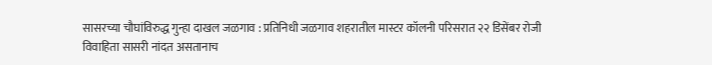सासरच्या चौघांविरुद्ध गुन्हा दाखल जळगाव : प्रतिनिधी जळगाव शहरातील मास्टर कॉलनी परिसरात २२ डिसेंबर रोजी विवाहिता सासरी नांदत असतानाच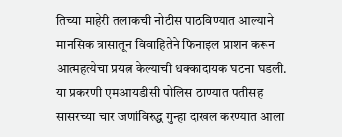तिच्या माहेरी तलाकची नोटीस पाठविण्यात आल्याने मानसिक त्रासातून विवाहितेने फिनाइल प्राशन करून आत्महत्येचा प्रयत्न केल्याची धक्कादायक घटना घडली. या प्रकरणी एमआयडीसी पोलिस ठाण्यात पतीसह सासरच्या चार जणांविरुद्ध गुन्हा दाखल करण्यात आला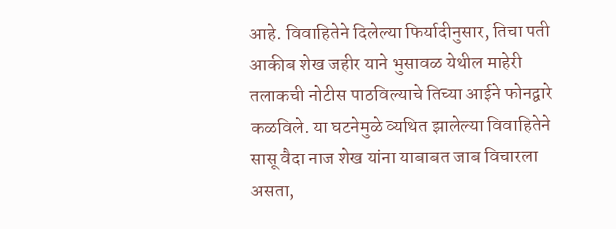आहे. विवाहितेने दिलेल्या फिर्यादीनुसार, तिचा पती आकीब शेख जहीर याने भुसावळ येथील माहेरी तलाकची नोटीस पाठविल्याचे तिच्या आईने फोनद्वारे कळविले. या घटनेमुळे व्यथित झालेल्या विवाहितेने सासू वैदा नाज शेख यांना याबाबत जाब विचारला असता,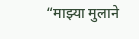“माझ्या मुलाने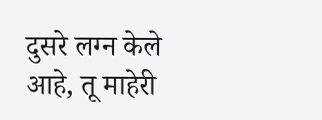दुसरे लग्न केले आहे, तू माहेरी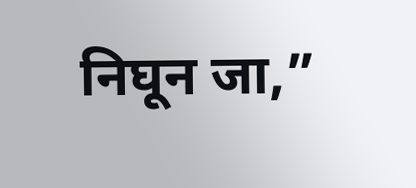निघून जा,”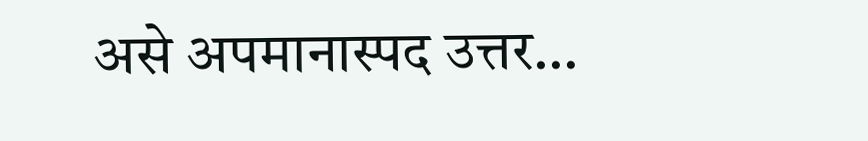असे अपमानास्पद उत्तर…